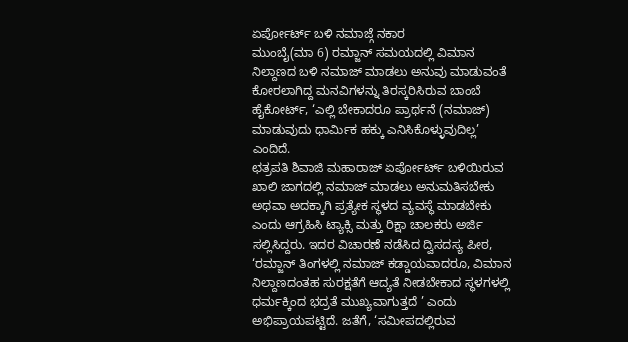ಏರ್ಪೋರ್ಟ್ ಬಳಿ ನಮಾಜ್ಗೆ ನಕಾರ
ಮುಂಬೈ(ಮಾ 6) ರಮ್ಜಾನ್ ಸಮಯದಲ್ಲಿ ವಿಮಾನ ನಿಲ್ದಾಣದ ಬಳಿ ನಮಾಜ್ ಮಾಡಲು ಅನುವು ಮಾಡುವಂತೆ ಕೋರಲಾಗಿದ್ದ ಮನವಿಗಳನ್ನು ತಿರಸ್ಕರಿಸಿರುವ ಬಾಂಬೆ ಹೈಕೋರ್ಟ್, ‘ಎಲ್ಲಿ ಬೇಕಾದರೂ ಪ್ರಾರ್ಥನೆ (ನಮಾಜ್) ಮಾಡುವುದು ಧಾರ್ಮಿಕ ಹಕ್ಕು ಎನಿಸಿಕೊಳ್ಳುವುದಿಲ್ಲ’ ಎಂದಿದೆ.
ಛತ್ರಪತಿ ಶಿವಾಜಿ ಮಹಾರಾಜ್ ಏರ್ಪೋರ್ಟ್ ಬಳಿಯಿರುವ ಖಾಲಿ ಜಾಗದಲ್ಲಿ ನಮಾಜ್ ಮಾಡಲು ಅನುಮತಿಸಬೇಕು ಅಥವಾ ಅದಕ್ಕಾಗಿ ಪ್ರತ್ಯೇಕ ಸ್ಥಳದ ವ್ಯವಸ್ಥೆ ಮಾಡಬೇಕು ಎಂದು ಆಗ್ರಹಿಸಿ ಟ್ಯಾಕ್ಸಿ ಮತ್ತು ರಿಕ್ಷಾ ಚಾಲಕರು ಅರ್ಜಿ ಸಲ್ಲಿಸಿದ್ದರು. ಇದರ ವಿಚಾರಣೆ ನಡೆಸಿದ ದ್ವಿಸದಸ್ಯ ಪೀಠ, ‘ರಮ್ಜಾನ್ ತಿಂಗಳಲ್ಲಿ ನಮಾಜ್ ಕಡ್ಡಾಯವಾದರೂ, ವಿಮಾನ ನಿಲ್ದಾಣದಂತಹ ಸುರಕ್ಷತೆಗೆ ಆದ್ಯತೆ ನೀಡಬೇಕಾದ ಸ್ಥಳಗಳಲ್ಲಿ ಧರ್ಮಕ್ಕಿಂದ ಭದ್ರತೆ ಮುಖ್ಯವಾಗುತ್ತದೆ ’ ಎಂದು ಅಭಿಪ್ರಾಯಪಟ್ಟಿದೆ. ಜತೆಗೆ, ‘ಸಮೀಪದಲ್ಲಿರುವ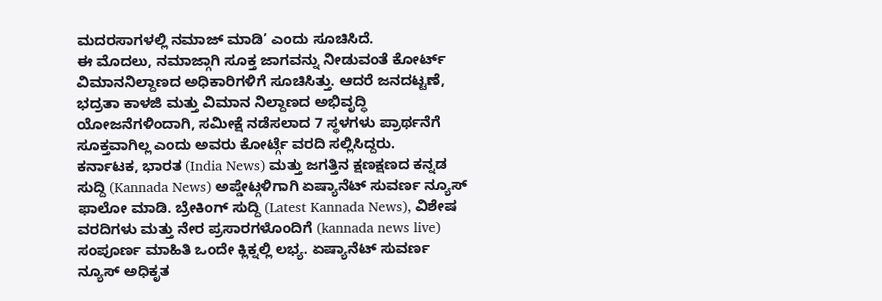ಮದರಸಾಗಳಲ್ಲಿ ನಮಾಜ್ ಮಾಡಿ’ ಎಂದು ಸೂಚಿಸಿದೆ.
ಈ ಮೊದಲು, ನಮಾಜ್ಗಾಗಿ ಸೂಕ್ತ ಜಾಗವನ್ನು ನೀಡುವಂತೆ ಕೋರ್ಟ್ ವಿಮಾನನಿಲ್ದಾಣದ ಅಧಿಕಾರಿಗಳಿಗೆ ಸೂಚಿಸಿತ್ತು. ಆದರೆ ಜನದಟ್ಟಣೆ, ಭದ್ರತಾ ಕಾಳಜಿ ಮತ್ತು ವಿಮಾನ ನಿಲ್ದಾಣದ ಅಭಿವೃದ್ಧಿ ಯೋಜನೆಗಳಿಂದಾಗಿ, ಸಮೀಕ್ಷೆ ನಡೆಸಲಾದ 7 ಸ್ಥಳಗಳು ಪ್ರಾರ್ಥನೆಗೆ ಸೂಕ್ತವಾಗಿಲ್ಲ ಎಂದು ಅವರು ಕೋರ್ಟ್ಗೆ ವರದಿ ಸಲ್ಲಿಸಿದ್ದರು.
ಕರ್ನಾಟಕ, ಭಾರತ (India News) ಮತ್ತು ಜಗತ್ತಿನ ಕ್ಷಣಕ್ಷಣದ ಕನ್ನಡ ಸುದ್ದಿ (Kannada News) ಅಪ್ಡೇಟ್ಗಳಿಗಾಗಿ ಏಷ್ಯಾನೆಟ್ ಸುವರ್ಣ ನ್ಯೂಸ್ ಫಾಲೋ ಮಾಡಿ. ಬ್ರೇಕಿಂಗ್ ಸುದ್ದಿ (Latest Kannada News), ವಿಶೇಷ ವರದಿಗಳು ಮತ್ತು ನೇರ ಪ್ರಸಾರಗಳೊಂದಿಗೆ (kannada news live) ಸಂಪೂರ್ಣ ಮಾಹಿತಿ ಒಂದೇ ಕ್ಲಿಕ್ನಲ್ಲಿ ಲಭ್ಯ. ಏಷ್ಯಾನೆಟ್ ಸುವರ್ಣ ನ್ಯೂಸ್ ಅಧಿಕೃತ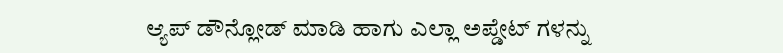ಆ್ಯಪ್ ಡೌನ್ಲೋಡ್ ಮಾಡಿ ಹಾಗು ಎಲ್ಲಾ ಅಪ್ಡೇಟ್ ಗಳನ್ನು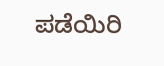ಪಡೆಯಿರಿ